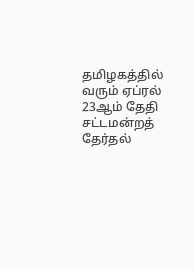தமிழகத்தில் வரும் ஏப்ரல் 23ஆம் தேதி சட்டமன்றத் தேர்தல்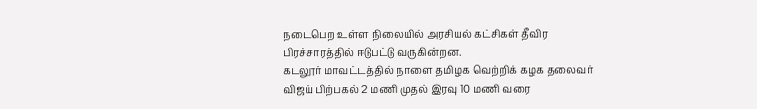நடைபெற உள்ள நிலையில் அரசியல் கட்சிகள் தீவிர பிரச்சாரத்தில் ஈடுபட்டு வருகின்றன.
கடலூர் மாவட்டத்தில் நாளை தமிழக வெற்றிக் கழக தலைவர் விஜய் பிற்பகல் 2 மணி முதல் இரவு 10 மணி வரை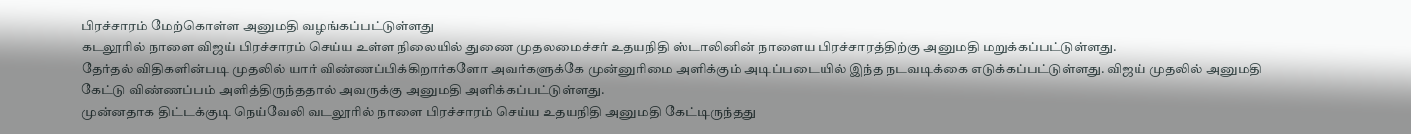பிரச்சாரம் மேற்கொள்ள அனுமதி வழங்கப்பட்டுள்ளது
கடலூரில் நாளை விஜய் பிரச்சாரம் செய்ய உள்ள நிலையில் துணை முதலமைச்சர் உதயநிதி ஸ்டாலினின் நாளைய பிரச்சாரத்திற்கு அனுமதி மறுக்கப்பட்டுள்ளது.
தேர்தல் விதிகளின்படி முதலில் யார் விண்ணப்பிக்கிறார்களோ அவர்களுக்கே முன்னுரிமை அளிக்கும் அடிப்படையில் இந்த நடவடிக்கை எடுக்கப்பட்டுள்ளது. விஜய் முதலில் அனுமதி கேட்டு விண்ணப்பம் அளித்திருந்ததால் அவருக்கு அனுமதி அளிக்கப்பட்டுள்ளது.
முன்னதாக திட்டக்குடி நெய்வேலி வடலூரில் நாளை பிரச்சாரம் செய்ய உதயநிதி அனுமதி கேட்டிருந்தது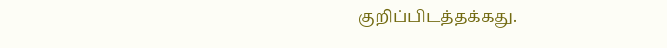குறிப்பிடத்தக்கது.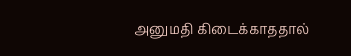அனுமதி கிடைக்காததால்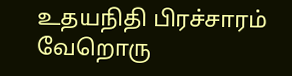உதயநிதி பிரச்சாரம் வேறொரு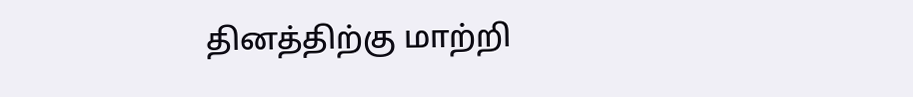தினத்திற்கு மாற்றி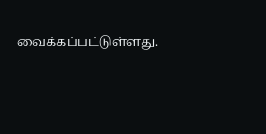வைக்கப்பட்டுள்ளது.